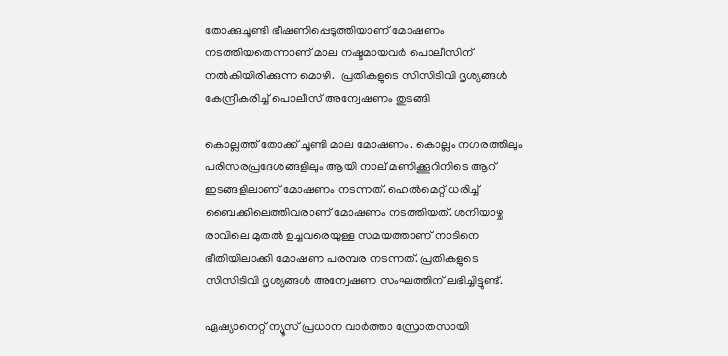തോക്കുചൂണ്ടി ഭീഷണിപ്പെടുത്തിയാണ് മോഷണം നടത്തിയതെന്നാണ് മാല നഷ്ടമായവര്‍ പൊലീസിന് നൽകിയിരിക്കുന്ന മൊഴി.  പ്രതികളുടെ സിസിടിവി ദൃശ്യങ്ങള്‍ കേന്ദ്രീകരിച്ച് പൊലീസ് അന്വേഷണം തുടങ്ങി

കൊല്ലത്ത് തോക്ക് ചൂണ്ടി മാല മോഷണം. കൊല്ലം നഗരത്തിലും പരിസരപ്രദേശങ്ങളിലും ആയി നാല് മണിക്കൂറിനിടെ ആറ് ഇടങ്ങളിലാണ് മോഷണം നടന്നത്. ഹെൽമെറ്റ് ധരിച്ച് ബൈക്കിലെത്തിവരാണ് മോഷണം നടത്തിയത്. ശനിയാഴ്ച രാവിലെ മുതൽ ഉച്ചവരെയുള്ള സമയത്താണ് നാടിനെ ഭീതിയിലാക്കി മോഷണ പരമ്പര നടന്നത്. പ്രതികളുടെ സിസിടിവി ദൃശ്യങ്ങള്‍ അന്വേഷണ സംഘത്തിന് ലഭിച്ചിട്ടുണ്ട്.

ഏഷ്യാനെറ്റ് ന്യൂസ് പ്രധാന വാർത്താ സ്രോതസായി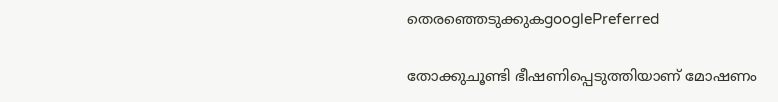തെരഞ്ഞെടുക്കുകgooglePreferred

തോക്കുചൂണ്ടി ഭീഷണിപ്പെടുത്തിയാണ് മോഷണം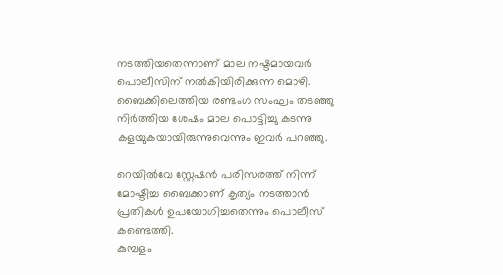നടത്തിയതെന്നാണ് മാല നഷ്ടമായവര്‍ പൊലീസിന് നൽകിയിരിക്കുന്ന മൊഴി. ബൈക്കിലെത്തിയ രണ്ടംഗ സംഘം തടഞ്ഞു നിർത്തിയ ശേഷം മാല പൊട്ടിച്ചു കടന്നു കളയുകയായിരുന്നുവെന്നും ഇവർ പറഞ്ഞു.

റെയിൽവേ സ്റ്റേഷൻ പരിസരത്ത് നിന്ന് മോഷ്ടിച്ച ബൈക്കാണ് കൃത്യം നടത്താൻ പ്രതികൾ ഉപയോഗിച്ചതെന്നും പൊലീസ് കണ്ടെത്തി.
കുമ്പളം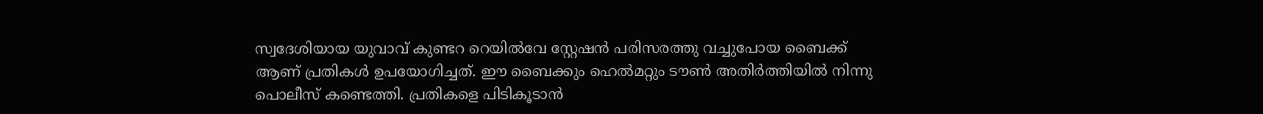സ്വദേശിയായ യുവാവ് കുണ്ടറ റെയിൽവേ സ്റ്റേഷൻ പരിസരത്തു വച്ചുപോയ ബൈക്ക് ആണ് പ്രതികൾ ഉപയോഗിച്ചത്. ഈ ബൈക്കും ഹെല്‍മറ്റും ടൗണ്‍ അതിര്‍ത്തിയില്‍ നിന്നു പൊലീസ് കണ്ടെത്തി. പ്രതികളെ പിടികൂടാന്‍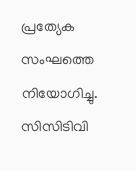പ്രത്യേക സംഘത്തെ നിയോഗിച്ചു. സിസിടിവി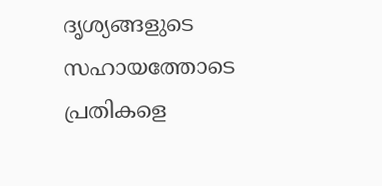ദൃശ്യങ്ങളുടെ സഹായത്തോടെ പ്രതികളെ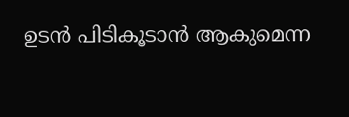ഉടൻ പിടികൂടാൻ ആകുമെന്ന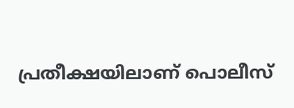പ്രതീക്ഷയിലാണ് പൊലീസ്